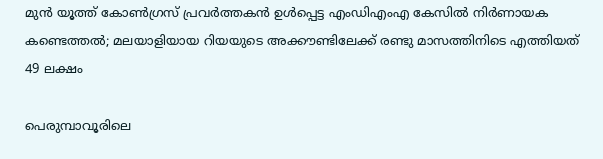മുന്‍ യൂത്ത് കോണ്‍ഗ്രസ് പ്രവര്‍ത്തകന്‍ ഉള്‍പ്പെട്ട എംഡിഎംഎ കേസില്‍ നിര്‍ണായക കണ്ടെത്തൽ; മലയാളിയായ റിയയുടെ അക്കൗണ്ടിലേക്ക് രണ്ടു മാസത്തിനിടെ എത്തിയത് 49 ലക്ഷം

പെരുമ്പാവൂരിലെ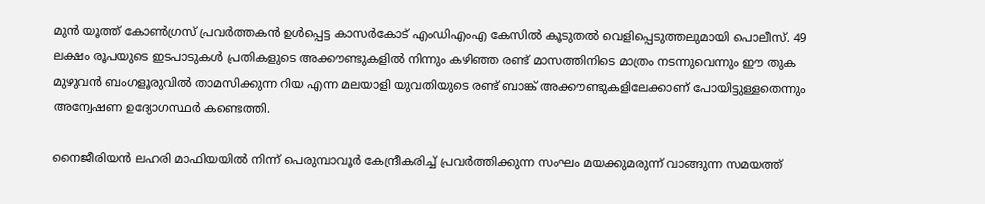മുന്‍ യൂത്ത് കോണ്‍ഗ്രസ് പ്രവര്‍ത്തകന്‍ ഉള്‍പ്പെട്ട കാസര്‍കോട് എംഡിഎംഎ കേസില്‍ കൂടുതല്‍ വെളിപ്പെടുത്തലുമായി പൊലീസ്. 49 ലക്ഷം രൂപയുടെ ഇടപാടുകള്‍ പ്രതികളുടെ അക്കൗണ്ടുകളില്‍ നിന്നും കഴിഞ്ഞ രണ്ട് മാസത്തിനിടെ മാത്രം നടന്നുവെന്നും ഈ തുക മുഴുവന്‍ ബംഗളൂരുവില്‍ താമസിക്കുന്ന റിയ എന്ന മലയാളി യുവതിയുടെ രണ്ട് ബാങ്ക് അക്കൗണ്ടുകളിലേക്കാണ് പോയിട്ടുള്ളതെന്നും അന്വേഷണ ഉദ്യോഗസ്ഥർ കണ്ടെത്തി.

നൈജീരിയന്‍ ലഹരി മാഫിയയില്‍ നിന്ന് പെരുമ്പാവൂര്‍ കേന്ദ്രീകരിച്ച് പ്രവര്‍ത്തിക്കുന്ന സംഘം മയക്കുമരുന്ന് വാങ്ങുന്ന സമയത്ത്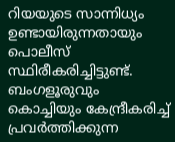റിയയുടെ സാന്നിധ്യം ഉണ്ടായിരുന്നതായും പൊലീസ് സ്ഥിരീകരിച്ചിട്ടുണ്ട്. ബംഗളൂരുവും കൊച്ചിയും കേന്ദ്രീകരിച്ച് പ്രവര്‍ത്തിക്കുന്ന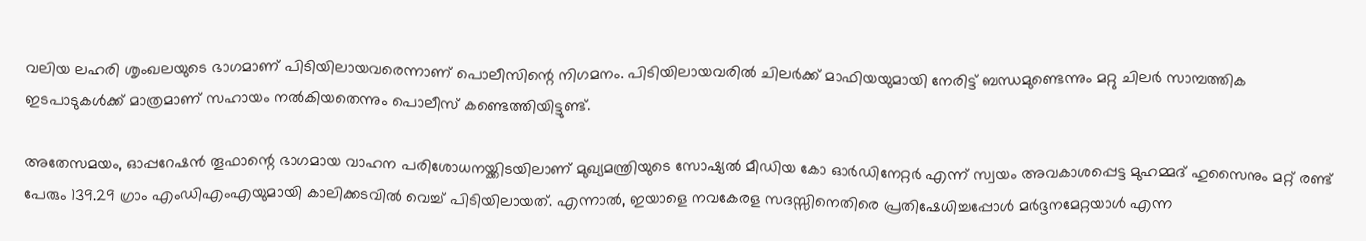വലിയ ലഹരി ശൃംഖലയുടെ ഭാഗമാണ് പിടിയിലായവരെന്നാണ് പൊലീസിന്റെ നിഗമനം. പിടിയിലായവരില്‍ ചിലര്‍ക്ക് മാഫിയയുമായി നേരിട്ട് ബന്ധമുണ്ടെന്നും മറ്റു ചിലര്‍ സാമ്പത്തിക ഇടപാടുകള്‍ക്ക് മാത്രമാണ് സഹായം നല്‍കിയതെന്നും പൊലീസ് കണ്ടെത്തിയിട്ടുണ്ട്.

അതേസമയം, ഓപ്പറേഷന്‍ തൂഫാന്റെ ഭാഗമായ വാഹന പരിശോധനയ്ക്കിടയിലാണ് മുഖ്യമന്ത്രിയുടെ സോഷ്യല്‍ മീഡിയ കോ ഓര്‍ഡിനേറ്റര്‍ എന്ന് സ്വയം അവകാശപ്പെട്ട മുഹമ്മദ് ഹുസൈനും മറ്റ് രണ്ട് പേരും 139.29 ഗ്രാം എംഡിഎംഎയുമായി കാലിക്കടവില്‍ വെച്ച് പിടിയിലായത്. എന്നാൽ, ഇയാളെ നവകേരള സദസ്സിനെതിരെ പ്രതിഷേധിച്ചപ്പോള്‍ മര്‍ദ്ദനമേറ്റയാള്‍ എന്ന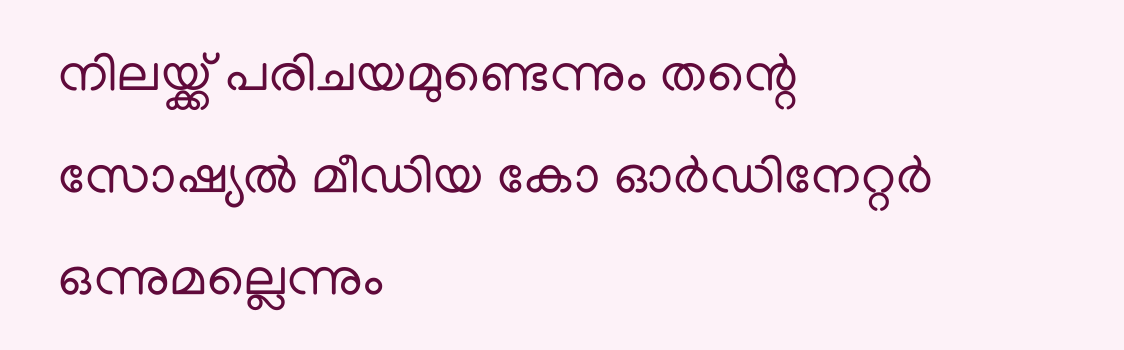നിലയ്ക്ക് പരിചയമുണ്ടെന്നും തന്റെ സോഷ്യല്‍ മീഡിയ കോ ഓര്‍ഡിനേറ്റര്‍ ഒന്നുമല്ലെന്നും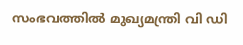സംഭവത്തിൽ മുഖ്യമന്ത്രി വി ഡി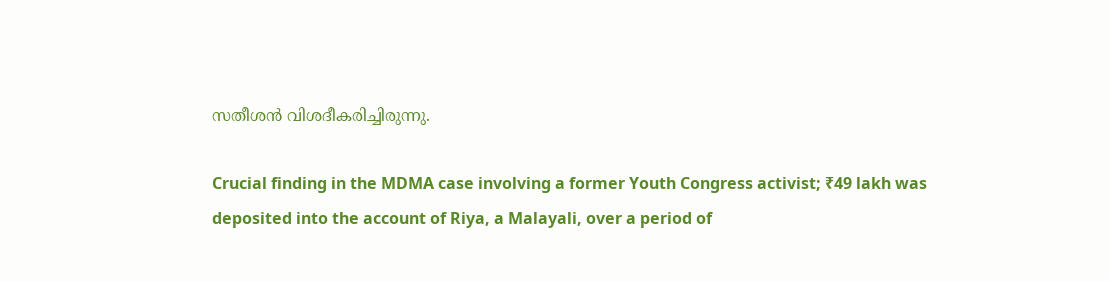സതീശന്‍ വിശദീകരിച്ചിരുന്നു.

Crucial finding in the MDMA case involving a former Youth Congress activist; ₹49 lakh was deposited into the account of Riya, a Malayali, over a period of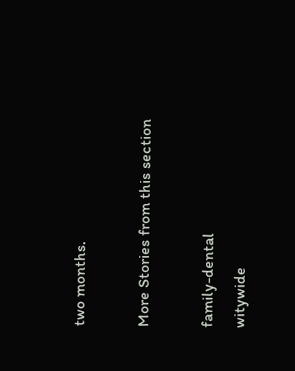two months.

More Stories from this section

family-dental
witywide